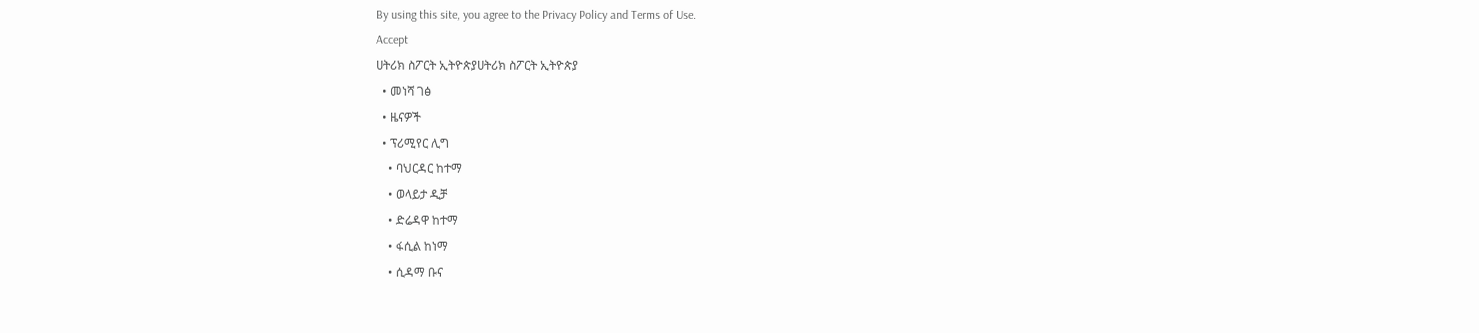By using this site, you agree to the Privacy Policy and Terms of Use.
Accept
ሀትሪክ ስፖርት ኢትዮጵያሀትሪክ ስፖርት ኢትዮጵያ
  • መነሻ ገፅ
  • ዜናዎች
  • ፕሪሚየር ሊግ
    • ባህርዳር ከተማ
    • ወላይታ ዲቻ
    • ድሬዳዋ ከተማ
    • ፋሲል ከነማ
    • ሲዳማ ቡና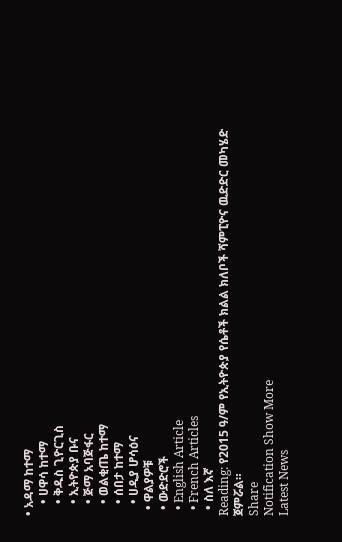• አዳማ ከተማ
    • ሀዋሳ ከተማ
    • ቅዱስ ጊዮርጊስ
    • ኢትዮጵያ ቡና
    • ጅማ አባጅፋር
    • ወልቂጤ ከተማ
    • ሰበታ ከተማ
    • ሀዲያ ሆሳዕና
  • ዋልያዎቹ
  • ውድድሮች
  • English Article
  • French Articles
  • ስለ እኛ
Reading: የ2015 ዓ/ም የኢትዮጵያ የሴቶች ክልል ክለቦች ሻምፒዮና ዉድድር መካሄድ ጀምሯል።
Share
Notification Show More
Latest News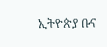ኢትዮጵያ ቡና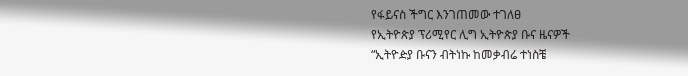የፋይናስ ችግር እንገጠመው ተገለፀ
የኢትዮጵያ ፕሪሚየር ሊግ ኢትዮጵያ ቡና ዜናዎች
“ኢትዮዽያ ቡናን ብትነኩ ከመቃብሬ ተነስቼ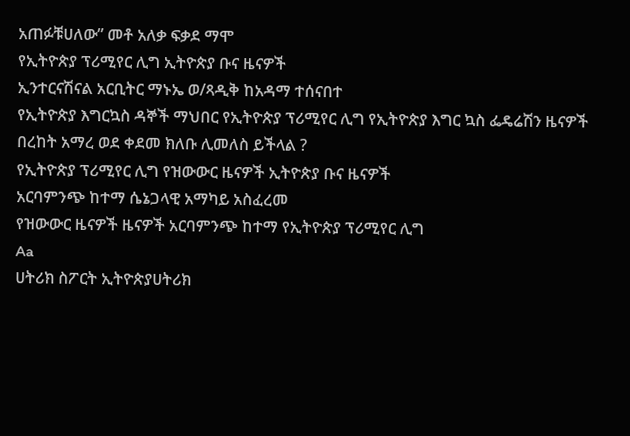አጠፉቹሀለው” መቶ አለቃ ፍቃደ ማሞ
የኢትዮጵያ ፕሪሚየር ሊግ ኢትዮጵያ ቡና ዜናዎች
ኢንተርናሽናል አርቢትር ማኑኤ ወ/ጻዲቅ ከአዳማ ተሰናበተ
የኢትዮጵያ እግርኳስ ዳኞች ማህበር የኢትዮጵያ ፕሪሚየር ሊግ የኢትዮጵያ እግር ኳስ ፌዴሬሽን ዜናዎች
በረከት አማረ ወደ ቀደመ ክለቡ ሊመለስ ይችላል ?
የኢትዮጵያ ፕሪሚየር ሊግ የዝውውር ዜናዎች ኢትዮጵያ ቡና ዜናዎች
አርባምንጭ ከተማ ሴኔጋላዊ አማካይ አስፈረመ
የዝውውር ዜናዎች ዜናዎች አርባምንጭ ከተማ የኢትዮጵያ ፕሪሚየር ሊግ
Aa
ሀትሪክ ስፖርት ኢትዮጵያሀትሪክ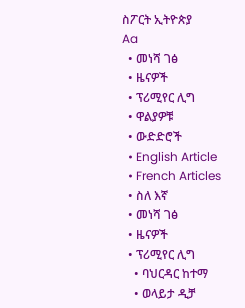ስፖርት ኢትዮጵያ
Aa
  • መነሻ ገፅ
  • ዜናዎች
  • ፕሪሚየር ሊግ
  • ዋልያዎቹ
  • ውድድሮች
  • English Article
  • French Articles
  • ስለ እኛ
  • መነሻ ገፅ
  • ዜናዎች
  • ፕሪሚየር ሊግ
    • ባህርዳር ከተማ
    • ወላይታ ዲቻ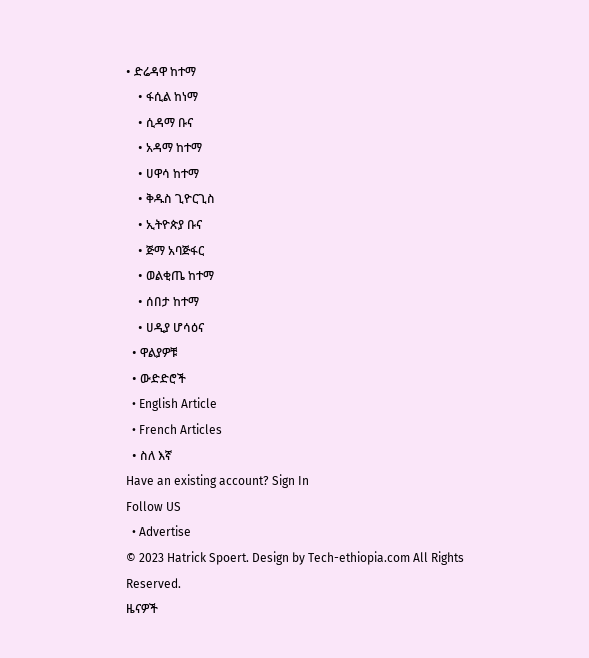• ድሬዳዋ ከተማ
    • ፋሲል ከነማ
    • ሲዳማ ቡና
    • አዳማ ከተማ
    • ሀዋሳ ከተማ
    • ቅዱስ ጊዮርጊስ
    • ኢትዮጵያ ቡና
    • ጅማ አባጅፋር
    • ወልቂጤ ከተማ
    • ሰበታ ከተማ
    • ሀዲያ ሆሳዕና
  • ዋልያዎቹ
  • ውድድሮች
  • English Article
  • French Articles
  • ስለ እኛ
Have an existing account? Sign In
Follow US
  • Advertise
© 2023 Hatrick Spoert. Design by Tech-ethiopia.com All Rights Reserved.
ዜናዎች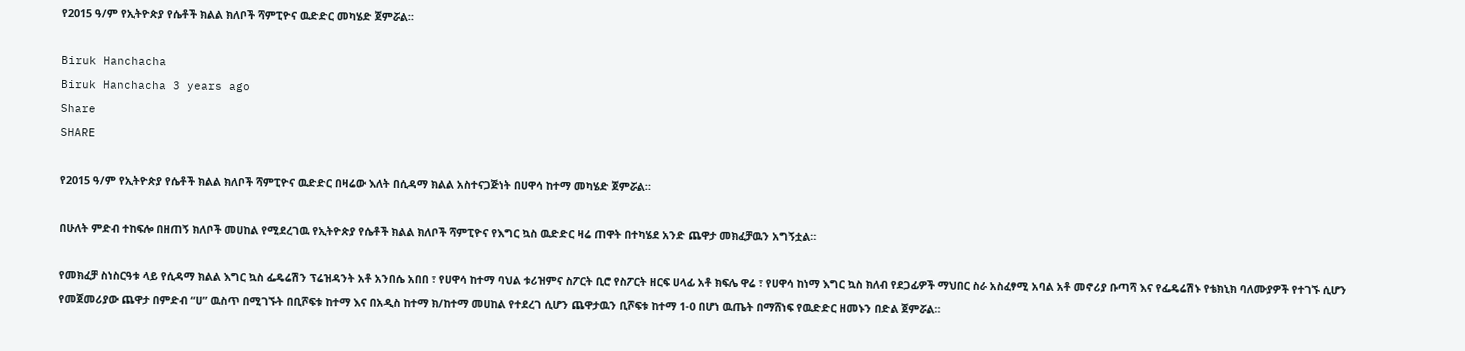የ2015 ዓ/ም የኢትዮጵያ የሴቶች ክልል ክለቦች ሻምፒዮና ዉድድር መካሄድ ጀምሯል።

Biruk Hanchacha
Biruk Hanchacha 3 years ago
Share
SHARE

የ2015 ዓ/ም የኢትዮጵያ የሴቶች ክልል ክለቦች ሻምፒዮና ዉድድር በዛሬው እለት በሲዳማ ክልል አስተናጋጅነት በሀዋሳ ከተማ መካሄድ ጀምሯል።

በሁለት ምድብ ተከፍሎ በዘጠኝ ክለቦች መሀከል የሚደረገዉ የኢትዮጵያ የሴቶች ክልል ክለቦች ሻምፒዮና የእግር ኳስ ዉድድር ዛሬ ጠዋት በተካሄደ አንድ ጨዋታ መክፈቻዉን አግኝቷል።

የመክፈቻ ስነስርዓቱ ላይ የሲዳማ ክልል እግር ኳስ ፌዴሬሽን ፕሬዝዳንት አቶ አንበሴ አበበ ፣ የሀዋሳ ከተማ ባህል ቱሪዝምና ስፖርት ቢሮ የስፖርት ዘርፍ ሀላፊ አቶ ክፍሌ ዋሬ ፣ የሀዋሳ ከነማ እግር ኳስ ክለብ የደጋፊዎች ማህበር ስራ አስፈፃሚ አባል አቶ መኖሪያ ቡጣሻ እና የፌዴሬሽኑ የቴክኒክ ባለሙያዎች የተገኙ ሲሆን የመጀመሪያው ጨዋታ በምድብ “ሀ” ዉስጥ በሚገኙት በቢሾፍቱ ከተማ እና በአዲስ ከተማ ክ/ከተማ መሀከል የተደረገ ሲሆን ጨዋታዉን ቢሾፍቱ ከተማ 1-0 በሆነ ዉጤት በማሸነፍ የዉድድር ዘመኑን በድል ጀምሯል።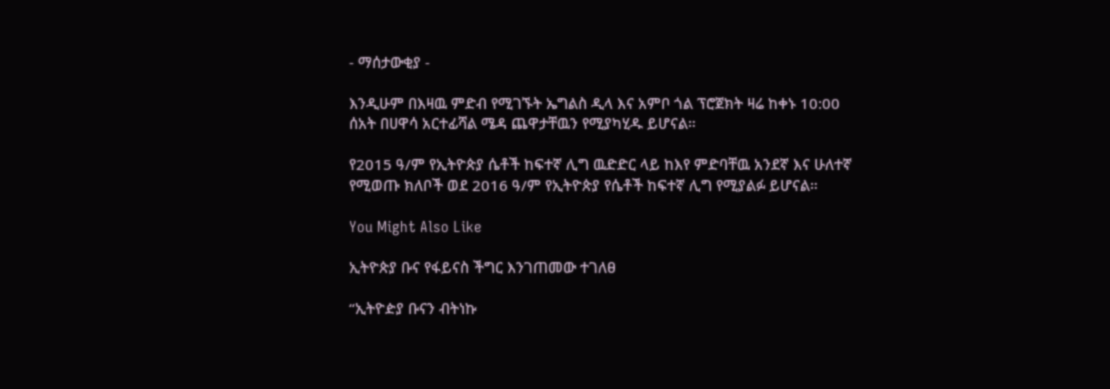- ማሰታውቂያ -

እንዲሁም በእዛዉ ምድብ የሚገኙት ኤግልስ ዲላ እና አምቦ ጎል ፕሮጀክት ዛሬ ከቀኑ 10:00 ሰአት በሀዋሳ አርተፊሻል ሜዳ ጨዋታቸዉን የሚያካሂዱ ይሆናል።

የ2015 ዓ/ም የኢትዮጵያ ሴቶች ከፍተኛ ሊግ ዉድድር ላይ ከእየ ምድባቸዉ አንደኛ እና ሁለተኛ የሚወጡ ክለቦች ወደ 2016 ዓ/ም የኢትዮጵያ የሴቶች ከፍተኛ ሊግ የሚያልፉ ይሆናል።

You Might Also Like

ኢትዮጵያ ቡና የፋይናስ ችግር እንገጠመው ተገለፀ

“ኢትዮዽያ ቡናን ብትነኩ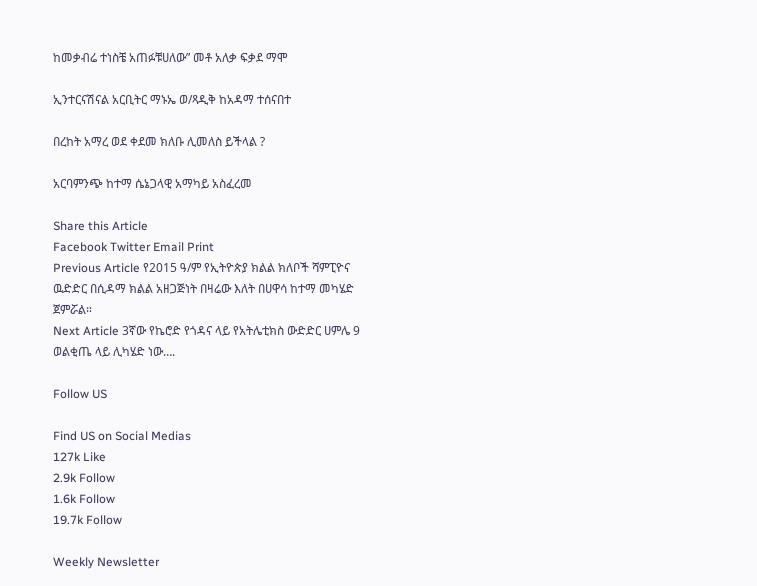ከመቃብሬ ተነስቼ አጠፉቹሀለው” መቶ አለቃ ፍቃደ ማሞ

ኢንተርናሽናል አርቢትር ማኑኤ ወ/ጻዲቅ ከአዳማ ተሰናበተ

በረከት አማረ ወደ ቀደመ ክለቡ ሊመለስ ይችላል ?

አርባምንጭ ከተማ ሴኔጋላዊ አማካይ አስፈረመ

Share this Article
Facebook Twitter Email Print
Previous Article የ2015 ዓ/ም የኢትዮጵያ ክልል ክለቦች ሻምፒዮና ዉድድር በሲዳማ ክልል አዘጋጅነት በዛሬው እለት በሀዋሳ ከተማ መካሄድ ጀምሯል።
Next Article 3ኛው የኬሮድ የጎዳና ላይ የአትሌቲክስ ውድድር ሀምሌ 9 ወልቂጤ ላይ ሊካሄድ ነው….

Follow US

Find US on Social Medias
127k Like
2.9k Follow
1.6k Follow
19.7k Follow

Weekly Newsletter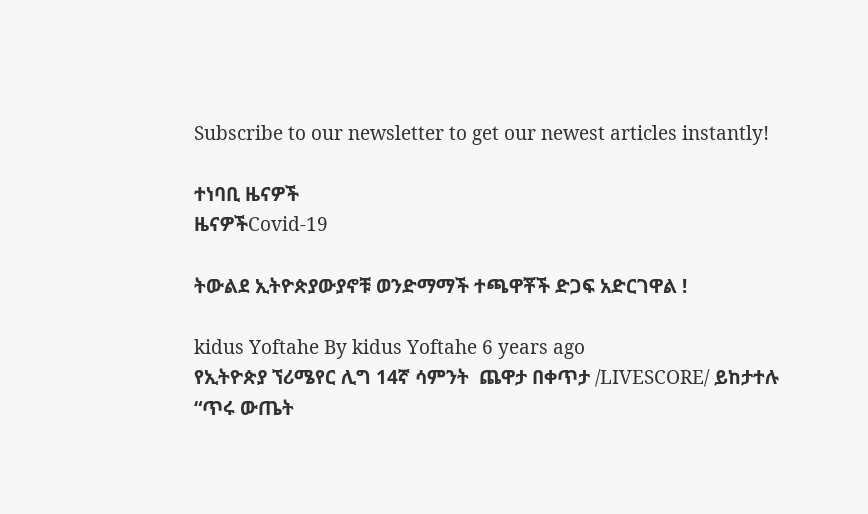Subscribe to our newsletter to get our newest articles instantly!

ተነባቢ ዜናዎች
ዜናዎችCovid-19

ትውልደ ኢትዮጵያውያኖቹ ወንድማማች ተጫዋቾች ድጋፍ አድርገዋል !

kidus Yoftahe By kidus Yoftahe 6 years ago
የኢትዮጵያ ኘሪሜየር ሊግ 14ኛ ሳምንት  ጨዋታ በቀጥታ /LIVESCORE/ ይከታተሉ
“ጥሩ ውጤት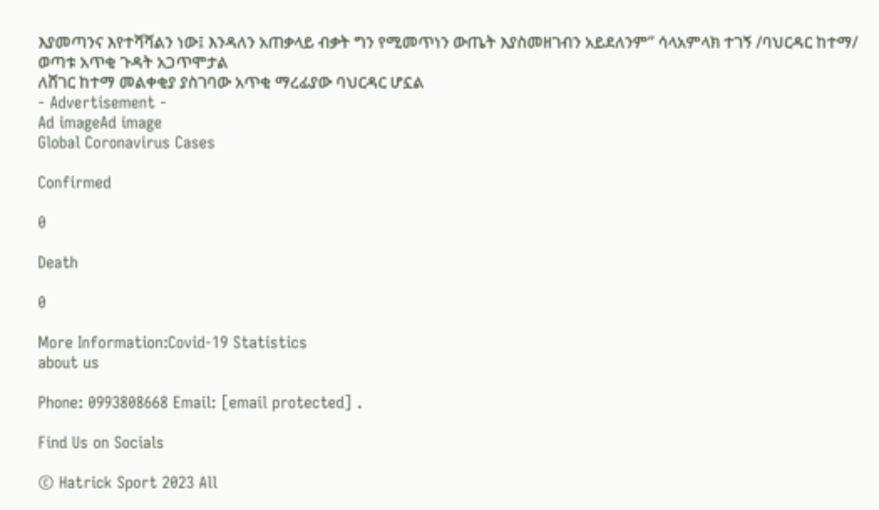እያመጣንና እየተሻሻልን ነው፤ እንዳለን አጠቃላይ ብቃት ግን የሚመጥነን ውጤት እያስመዘገብን አይደለንም” ሳላአምላክ ተገኝ /ባህርዳር ከተማ/
ወጣቱ አጥቂ ጉዳት አጋጥሞታል
ለሸገር ከተማ መልቀቂያ ያስገባው አጥቂ ማረፊያው ባህርዳር ሆኗል
- Advertisement -
Ad imageAd image
Global Coronavirus Cases

Confirmed

0

Death

0

More Information:Covid-19 Statistics
about us

Phone: 0993808668 Email: [email protected] .

Find Us on Socials

© Hatrick Sport 2023 All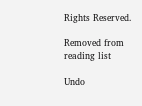Rights Reserved.

Removed from reading list

Undo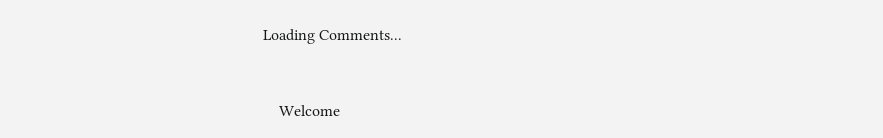Loading Comments...


    Welcome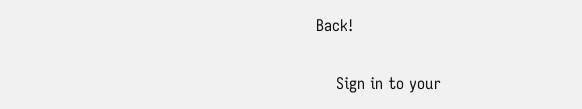Back!

    Sign in to your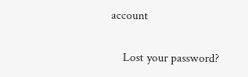account

    Lost your password?